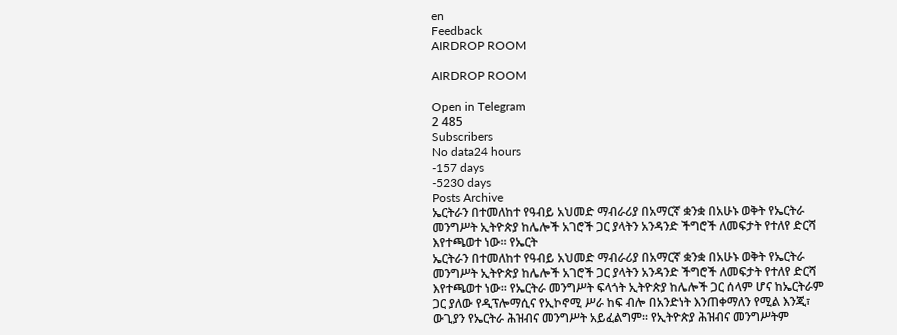en
Feedback
AIRDROP ROOM

AIRDROP ROOM

Open in Telegram
2 485
Subscribers
No data24 hours
-157 days
-5230 days
Posts Archive
ኤርትራን በተመለከተ የዓብይ አህመድ ማብራሪያ በአማርኛ ቋንቋ በአሁኑ ወቅት የኤርትራ መንግሥት ኢትዮጵያ ከሌሎች አገሮች ጋር ያላትን አንዳንድ ችግሮች ለመፍታት የተለየ ድርሻ እየተጫወተ ነው። የኤርት
ኤርትራን በተመለከተ የዓብይ አህመድ ማብራሪያ በአማርኛ ቋንቋ በአሁኑ ወቅት የኤርትራ መንግሥት ኢትዮጵያ ከሌሎች አገሮች ጋር ያላትን አንዳንድ ችግሮች ለመፍታት የተለየ ድርሻ እየተጫወተ ነው። የኤርትራ መንግሥት ፍላጎት ኢትዮጵያ ከሌሎች ጋር ሰላም ሆና ከኤርትራም ጋር ያለው የዲፕሎማሲና የኢኮኖሚ ሥራ ከፍ ብሎ በአንድነት እንጠቀማለን የሚል እንጂ፣ ውጊያን የኤርትራ ሕዝብና መንግሥት አይፈልግም። የኢትዮጵያ ሕዝብና መንግሥትም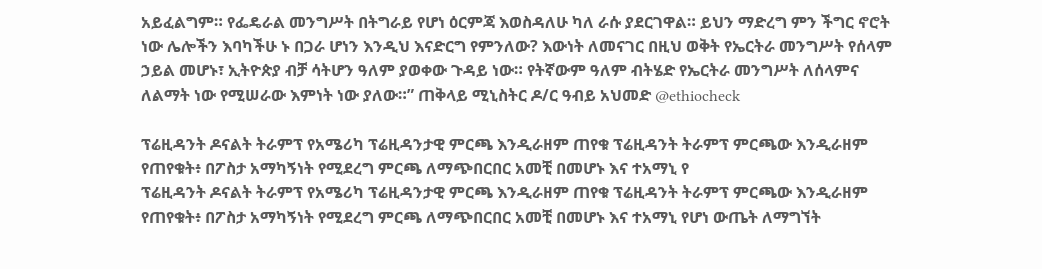አይፈልግም። የፌዴራል መንግሥት በትግራይ የሆነ ዕርምጃ እወስዳለሁ ካለ ራሱ ያደርገዋል። ይህን ማድረግ ምን ችግር ኖሮት ነው ሌሎችን እባካችሁ ኑ በጋራ ሆነን እንዲህ እናድርግ የምንለው? እውነት ለመናገር በዚህ ወቅት የኤርትራ መንግሥት የሰላም ኃይል መሆኑ፣ ኢትዮጵያ ብቻ ሳትሆን ዓለም ያወቀው ጉዳይ ነው። የትኛውም ዓለም ብትሄድ የኤርትራ መንግሥት ለሰላምና ለልማት ነው የሚሠራው እምነት ነው ያለው።” ጠቅላይ ሚኒስትር ዶ/ር ዓብይ አህመድ @ethiocheck

ፕሬዚዳንት ዶናልት ትራምፕ የአሜሪካ ፕሬዚዳንታዊ ምርጫ እንዲራዘም ጠየቁ ፕሬዚዳንት ትራምፕ ምርጫው እንዲራዘም የጠየቁት፥ በፖስታ አማካኝነት የሚደረግ ምርጫ ለማጭበርበር አመቺ በመሆኑ እና ተአማኒ የ
ፕሬዚዳንት ዶናልት ትራምፕ የአሜሪካ ፕሬዚዳንታዊ ምርጫ እንዲራዘም ጠየቁ ፕሬዚዳንት ትራምፕ ምርጫው እንዲራዘም የጠየቁት፥ በፖስታ አማካኝነት የሚደረግ ምርጫ ለማጭበርበር አመቺ በመሆኑ እና ተአማኒ የሆነ ውጤት ለማግኘት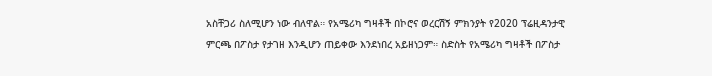አስቸጋሪ ስለሚሆን ነው ብለዋል። የአሜሪካ ግዛቶች በኮሮና ወረርሽኝ ምክንያት የ2020 ፕሬዚዳንታዊ ምርጫ በፖስታ የታገዘ እንዲሆን ጠይቀው እንደነበረ አይዘነጋም። ስድስት የአሜሪካ ግዛቶች በፖስታ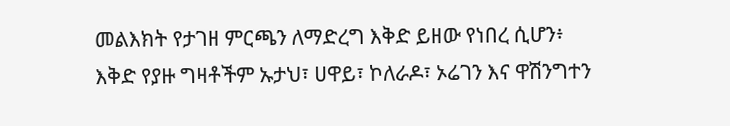መልእክት የታገዘ ምርጫን ለማድረግ እቅድ ይዘው የነበረ ሲሆን፥ እቅድ የያዙ ግዛቶችም ኡታህ፣ ሀዋይ፣ ኮለራዶ፣ ኦሬገን እና ዋሽንግተን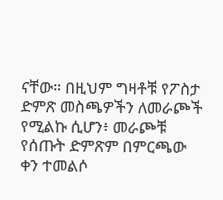ናቸው። በዚህም ግዛቶቹ የፖስታ ድምጽ መስጫዎችን ለመራጮች የሚልኩ ሲሆን፥ መራጮቹ የሰጡት ድምጽም በምርጫው ቀን ተመልሶ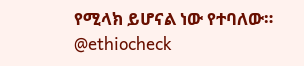የሚላክ ይሆናል ነው የተባለው። @ethiocheck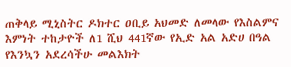ጠቅላይ ሚኒስትር ዶክተር ዐቢይ አህመድ ለመላው የእስልምና እምነት ተከታዮች ለ1 ሺህ 441ኛው የኢድ አል አድሀ በዓል የእንኳን አደረሳችሁ መልእክት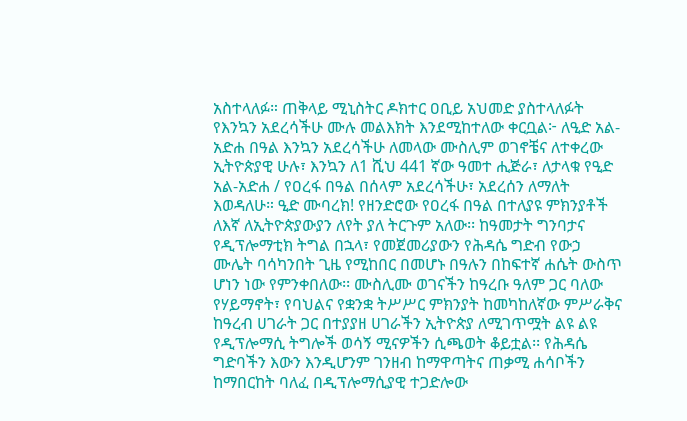አስተላለፉ። ጠቅላይ ሚኒስትር ዶክተር ዐቢይ አህመድ ያስተላለፉት የእንኳን አደረሳችሁ ሙሉ መልእክት እንደሚከተለው ቀርቧል፦ ለዒድ አል-አድሐ በዓል እንኳን አደረሳችሁ ለመላው ሙስሊም ወገኖቼና ለተቀረው ኢትዮጵያዊ ሁሉ፣ እንኳን ለ1 ሺህ 441 ኛው ዓመተ ሒጅራ፣ ለታላቁ የዒድ አል-አድሐ / የዐረፋ በዓል በሰላም አደረሳችሁ፣ አደረሰን ለማለት እወዳለሁ። ዒድ ሙባረክ! የዘንድሮው የዐረፋ በዓል በተለያዩ ምክንያቶች ለእኛ ለኢትዮጵያውያን ለየት ያለ ትርጉም አለው፡፡ ከዓመታት ግንባታና የዲፕሎማቲክ ትግል በኋላ፣ የመጀመሪያውን የሕዳሴ ግድብ የውኃ ሙሌት ባሳካንበት ጊዜ የሚከበር በመሆኑ በዓሉን በከፍተኛ ሐሴት ውስጥ ሆነን ነው የምንቀበለው፡፡ ሙስሊሙ ወገናችን ከዓረቡ ዓለም ጋር ባለው የሃይማኖት፣ የባህልና የቋንቋ ትሥሥር ምክንያት ከመካከለኛው ምሥራቅና ከዓረብ ሀገራት ጋር በተያያዘ ሀገራችን ኢትዮጵያ ለሚገጥሟት ልዩ ልዩ የዲፕሎማሲ ትግሎች ወሳኝ ሚናዎችን ሲጫወት ቆይቷል፡፡ የሕዳሴ ግድባችን እውን እንዲሆንም ገንዘብ ከማዋጣትና ጠቃሚ ሐሳቦችን ከማበርከት ባለፈ በዲፕሎማሲያዊ ተጋድሎው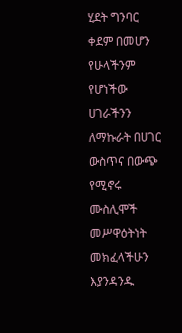ሂደት ግንባር ቀደም በመሆን የሁላችንም የሆነችው ሀገራችንን ለማኩራት በሀገር ውስጥና በውጭ የሚኖሩ ሙስሊሞች መሥዋዕትነት መክፈላችሁን እያንዳንዱ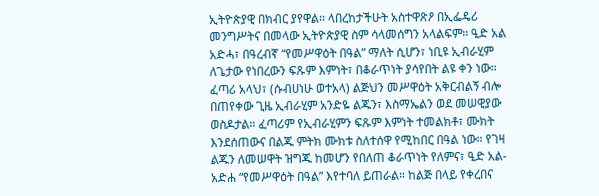ኢትዮጵያዊ በክብር ያየዋል፡፡ ላበረከታችሁት አስተዋጽዖ በኢፌዴሪ መንግሥትና በመላው ኢትዮጵያዊ ስም ሳላመሰግን አላልፍም፡፡ ዒድ አል አድሓ፣ በዓረብኛ “የመሥዋዕት በዓል” ማለት ሲሆን፣ ነቢዩ ኢብራሂም ለጌታው የነበረውን ፍጹም እምነት፣ በቆራጥነት ያሳየበት ልዩ ቀን ነው። ፈጣሪ አላህ፣ (ሱብሀነሁ ወተአላ) ልጅህን መሥዋዕት አቅርብልኝ ብሎ በጠየቀው ጊዜ ኢብራሂም አንድዬ ልጁን፣ እስማኤልን ወደ መሠዊያው ወስዶታል። ፈጣሪም የኢብራሂምን ፍጹም እምነት ተመልክቶ፣ ሙክት እንደሰጠውና በልጁ ምትክ ሙክቱ ስለተሰዋ የሚከበር በዓል ነው። የገዛ ልጁን ለመሠዋት ዝግጁ ከመሆን የበለጠ ቆራጥነት የለምና፣ ዒድ አል-አድሐ “የመሥዋዕት በዓል” እየተባለ ይጠራል። ከልጅ በላይ የቀረበና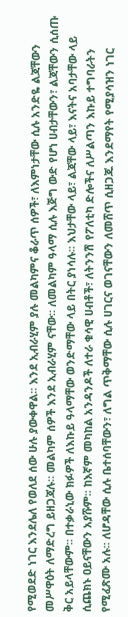የሚወደድ ነገር እንደሌለ የወለደ ሰው ሁሉ ያውቀዋል፡፡ እንደ ኢብራሂም ያሉ መልካምና ቆራጥ ሰዎች፣ ለእምነታቸው ሲሉ አንድዬ ልጃቸውን መሥዋዕት ለማድረግ ይዘጋጃሉ። መልካም ሰዎች እንደ ኢብራሂም ናቸው፡፡ ለመልካም ዓላማ ሲሉ እጅግ ውድ የሆነ ሀብታቸውን፣ ልጃቸውን ሲሰጡ ቅር አይላቸውም፡፡ በተቃራኒው ክፉዎች ለእኩይ ዓላማቸው ወንድማቸው ላይ በትር ያነሳሉ፡፡ እህታቸው ላይ፣ ልጃቸው ላይ፣ እናትና አባታቸው ላይ ሲጨክኑ ዐይናቸውን አያሹም፡፡ ከእኛም መካከል አንዳንዶች ለተራ ቁሳዊ ሀብቶች፣ ለትንንሽ የፖለቲካ ድሎችና ለሥልጣን እኩይ ተግባራትን የሚፈጽሙ አሉ፡፡ ለሆዳቸው ሲሉ ቤተሰባቸውን፣ ለግል ጥቅማቸው ሲሉ ሀገርና ወገናቸውን ለመሸጥ ሲዘጋጁ እንደማየት የሚያሳዝን ነገር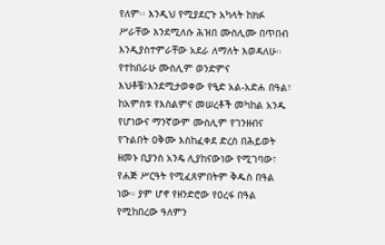የለም፡፡ እንዲህ የሚያደርጉ አካላት ከክፉ ሥራቸው እንደሚለሱ ሕዝበ ሙስሊሙ በጥበብ እንዲያስተምራቸው አደራ ለማለት እወዳለሁ፡፡ የተከበራሁ ሙስሊም ወንድምና እህቶቼ፣እንደሚታወቀው የዒድ አል-አድሐ በዓል፣ ከአምስቱ የእስልምና መሠረቶች መካከል አንዱ የሆነውና ማንኛውም ሙስሊም የገንዘብና የጉልበት ዐቅሙ እስከፈቀደ ድረስ በሕይወት ዘመኑ ቢያንስ አንዴ ሊያከናውነው የሚገባው፣ የሐጅ ሥርዓት የሚፈጸምበትም ቅዱስ በዓል ነው። ያም ሆኖ የዘንድሮው የዐረፋ በዓል የሚከበረው ዓለምን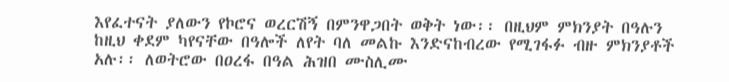እየፈተናት ያለውን የኮሮና ወረርሽኝ በምንዋጋበት ወቅት ነው፡፡ በዚህም ምክንያት በዓሉን ከዚህ ቀደም ካየናቸው በዓሎች ለየት ባለ መልኩ እንድናከብረው የሚገፋፉ ብዙ ምክንያቶች አሉ፡፡ ለወትሮው በዐረፋ በዓል ሕዝበ ሙስሊሙ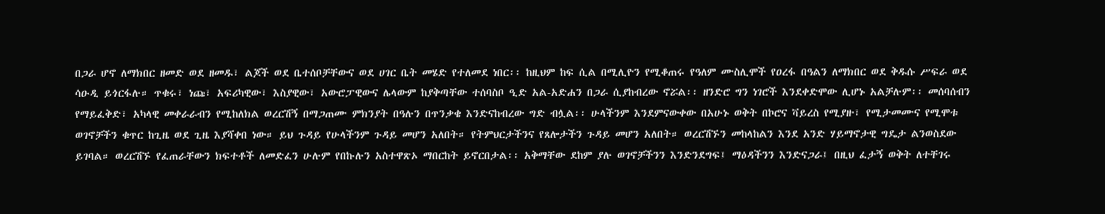በጋራ ሆኖ ለማክበር ዘመድ ወደ ዘመዱ፣ ልጆች ወደ ቤተሰቦቻቸውና ወደ ሀገር ቤት መሄድ የተለመደ ነበር፡፡ ከዚህም ከፍ ሲል በሚሊዮን የሚቆጠሩ የዓለም ሙስሊሞች የዐረፋ በዓልን ለማክበር ወደ ቅዱሱ ሥፍራ ወደ ሳዑዲ ይጎርፋሉ። ጥቁሩ፣ ነጩ፣ አፍሪካዊው፣ እስያዊው፣ አውሮፓዊውና ሌላውም ከያቅጣቸው ተሰባስቦ ዒድ አል-አድሐን በጋራ ሲያከብረው ኖሯል፡፡ ዘንድሮ ግን ነገሮች እንደቀድሞው ሊሆኑ አልቻሉም፡፡ መሰባሰብን የማይፈቅድ፣ አካላዊ መቀራራብን የሚከለክል ወረርሽኝ በማጋጠሙ ምክንያት በዓሉን በጥንቃቄ እንድናከብረው ግድ ብሏል፡፡ ሁላችንም እንደምናውቀው በአሁኑ ወቅት በኮሮና ቫይረስ የሚያዙ፣ የሚታመሙና የሚሞቱ ወገኖቻችን ቁጥር ከጊዜ ወደ ጊዜ እያሻቀበ ነው። ይህ ጉዳይ የሁላችንም ጉዳይ መሆን አለበት። የትምህርታችንና የጸሎታችን ጉዳይ መሆን አለበት። ወረርሽኙን መከላከልን እንደ አንድ ሃይማኖታዊ ግዴታ ልንወስደው ይገባል። ወረርሽኙ የፈጠራቸውን ክፍተቶች ለመድፈን ሁሉም የበኩሉን አስተዋጽኦ ማበርከት ይኖርበታል፡፡ አቅማቸው ደከም ያሉ ወገኖቻችንን እንድንደግፍ፤ ማዕዳችንን እንድናጋራ፤ በዚህ ፈታኝ ወቅት ለተቸገሩ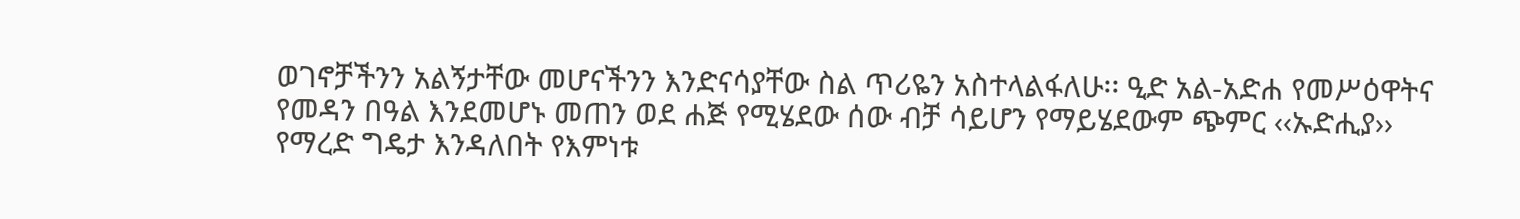ወገኖቻችንን አልኝታቸው መሆናችንን እንድናሳያቸው ስል ጥሪዬን አስተላልፋለሁ፡፡ ዒድ አል-አድሐ የመሥዕዋትና የመዳን በዓል እንደመሆኑ መጠን ወደ ሐጅ የሚሄደው ሰው ብቻ ሳይሆን የማይሄደውም ጭምር ‹‹ኡድሒያ›› የማረድ ግዴታ እንዳለበት የእምነቱ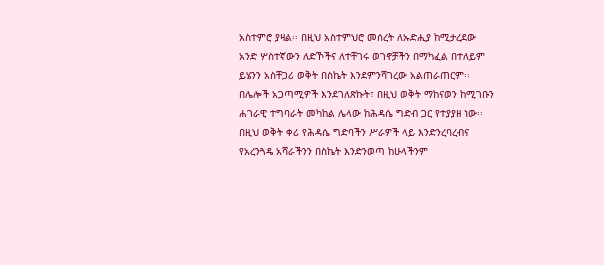አስተምሮ ያዛል፡፡ በዚህ አስተምህሮ መሰረት ለኡድሒያ ከሚታረደው አንድ ሦስተኛውን ለድኾችና ለተቸገሩ ወገኖቻችን በማካፈል በተለይም ይሄንን አስቸጋሪ ወቅት በስኬት እንደምንሻገረው አልጠራጠርም፡፡ በሌሎች አጋጣሚዎች እንደገለጽኩት፣ በዚህ ወቅት ማከናወን ከሚገቡን ሐገራዊ ተግባራት መካከል ሌላው ከሕዳሴ ግድብ ጋር የተያያዘ ነው፡፡ በዚህ ወቅት ቀሪ የሕዳሴ ግድባችን ሥራዎች ላይ እንድንረባረብና የአረንጓዴ አሻራችንን በስኬት እንድንወጣ ከሁላችንም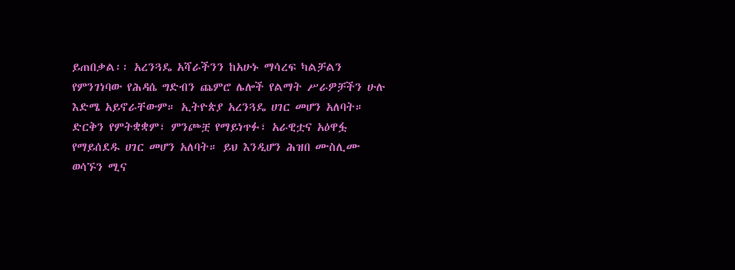ይጠበቃል፡፡ አረንጓዴ አሻራችንን ከአሁኑ ማሳረፍ ካልቻልን የምንገነባው የሕዳሴ ግድብን ጨምሮ ሌሎች የልማት ሥራዎቻችን ሁሉ እድሜ አይኖራቸውም። ኢትዮጵያ አረንጓዴ ሀገር መሆን አለባት። ድርቅን የምትቋቋም፣ ምንጮቿ የማይነጥፉ፣ አራዊቷና አዕዋፏ የማይሰደዱ ሀገር መሆን አለባት። ይህ እንዲሆን ሕዝበ ሙስሊሙ ወሳኙን ሚና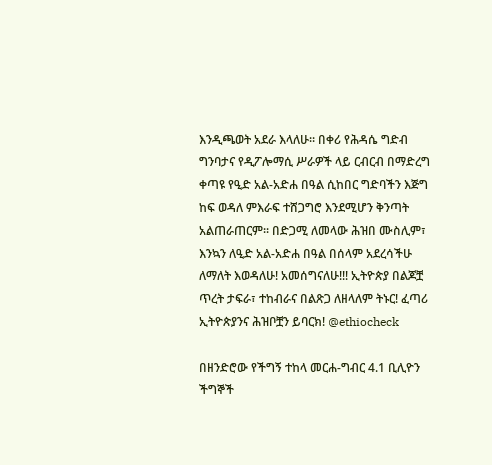እንዲጫወት አደራ እላለሁ። በቀሪ የሕዳሴ ግድብ ግንባታና የዲፖሎማሲ ሥራዎች ላይ ርብርብ በማድረግ ቀጣዩ የዒድ አል-አድሐ በዓል ሲከበር ግድባችን እጅግ ከፍ ወዳለ ምእራፍ ተሸጋግሮ እንደሚሆን ቅንጣት አልጠራጠርም፡፡ በድጋሚ ለመላው ሕዝበ ሙስሊም፣ እንኳን ለዒድ አል-አድሐ በዓል በሰላም አደረሳችሁ ለማለት እወዳለሁ! አመሰግናለሁ!!! ኢትዮጵያ በልጆቿ ጥረት ታፍራ፣ ተከብራና በልጽጋ ለዘላለም ትኑር! ፈጣሪ ኢትዮጵያንና ሕዝቦቿን ይባርክ! @ethiocheck

በዘንድሮው የችግኝ ተከላ መርሐ-ግብር 4.1 ቢሊዮን ችግኞች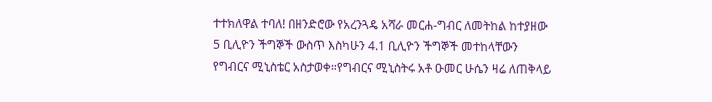ተተክለዋል ተባለ! በዘንድሮው የአረንጓዴ አሻራ መርሐ-ግብር ለመትከል ከተያዘው 5 ቢሊዮን ችግኞች ውስጥ እስካሁን 4.1 ቢሊዮን ችግኞች መተከላቸውን የግብርና ሚኒስቴር አስታወቀ።የግብርና ሚኒስትሩ አቶ ዑመር ሁሴን ዛሬ ለጠቅላይ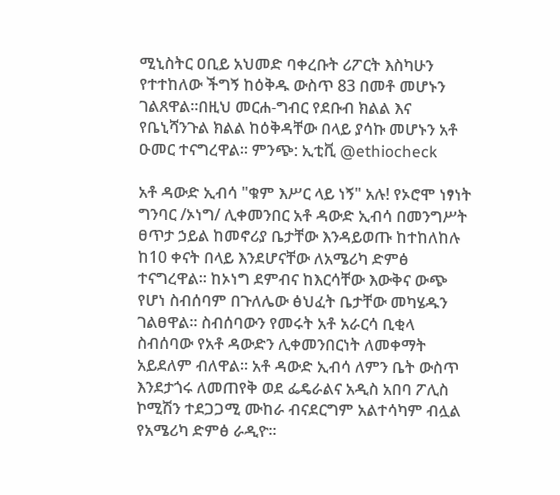ሚኒስትር ዐቢይ አህመድ ባቀረቡት ሪፖርት እስካሁን የተተከለው ችግኝ ከዕቅዱ ውስጥ 83 በመቶ መሆኑን ገልጸዋል።በዚህ መርሐ-ግብር የደቡብ ክልል እና የቤኒሻንጉል ክልል ከዕቅዳቸው በላይ ያሳኩ መሆኑን አቶ ዑመር ተናግረዋል። ምንጭ: ኢቲቪ @ethiocheck

አቶ ዳውድ ኢብሳ "ቁም እሥር ላይ ነኝ" አሉ! የኦሮሞ ነፃነት ግንባር /ኦነግ/ ሊቀመንበር አቶ ዳውድ ኢብሳ በመንግሥት ፀጥታ ኃይል ከመኖሪያ ቤታቸው እንዳይወጡ ከተከለከሉ ከ10 ቀናት በላይ እንደሆናቸው ለአሜሪካ ድምፅ ተናግረዋል። ከኦነግ ደምብና ከእርሳቸው እውቅና ውጭ የሆነ ስብሰባም በጉለሌው ፅህፈት ቤታቸው መካሄዱን ገልፀዋል። ስብሰባውን የመሩት አቶ አራርሳ ቢቂላ ስብሰባው የአቶ ዳውድን ሊቀመንበርነት ለመቀማት አይደለም ብለዋል። አቶ ዳውድ ኢብሳ ለምን ቤት ውስጥ እንደታጎሩ ለመጠየቅ ወደ ፌዴራልና አዲስ አበባ ፖሊስ ኮሚሽን ተደጋጋሚ ሙከራ ብናደርግም አልተሳካም ብሏል የአሜሪካ ድምፅ ራዲዮ።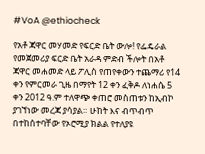#VoA @ethiocheck

የአቶ ጃዋር መሃመድ የፍርድ ቤት ውሎ! የፌዴራል የመጀመሪያ ፍርድ ቤት አራዳ ምድብ ችሎት በአቶ ጃዋር መሐመድ ላይ ፖሊስ የጠየቀውን ተጨማሪ የ14 ቀን የምርመራ ጊዜ በማየት 12 ቀን ፈቅዶ ለነሐሴ 5 ቀን 2012 ዓ.ም ተለዋጭ ቀጠሮ መስጠቱን ከኢብኮ ያገኘነው መረጃ ያሳያል። ሁከት እና ብጥብጥ በተከሰተባቸው የኦሮሚያ ክልል የተለያዩ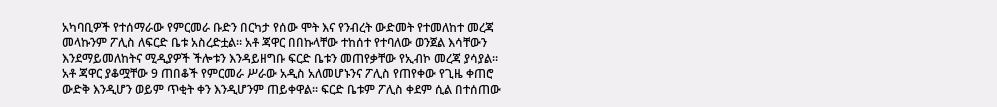አካባቢዎች የተሰማራው የምርመራ ቡድን በርካታ የሰው ሞት እና የንብረት ውድመት የተመለከተ መረጃ መላኩንም ፖሊስ ለፍርድ ቤቱ አስረድቷል። አቶ ጃዋር በበኩላቸው ተከሰተ የተባለው ወንጀል እሳቸውን እንደማይመለከትና ሚዲያዎች ችሎቱን እንዳይዘግቡ ፍርድ ቤቱን መጠየቃቸው የኢብኮ መረጃ ያሳያል። አቶ ጃዋር ያቆሟቸው 9 ጠበቆች የምርመራ ሥራው አዲስ አለመሆኑንና ፖሊስ የጠየቀው የጊዜ ቀጠሮ ውድቅ እንዲሆን ወይም ጥቂት ቀን እንዲሆንም ጠይቀዋል። ፍርድ ቤቱም ፖሊስ ቀደም ሲል በተሰጠው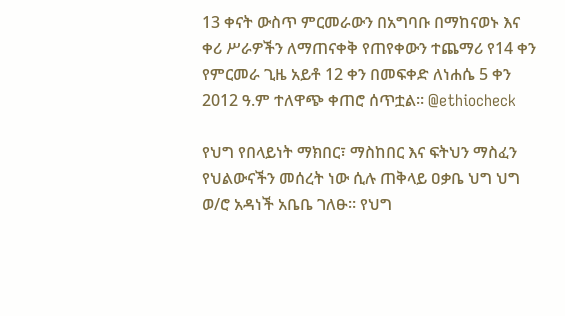13 ቀናት ውስጥ ምርመራውን በአግባቡ በማከናወኑ እና ቀሪ ሥራዎችን ለማጠናቀቅ የጠየቀውን ተጨማሪ የ14 ቀን የምርመራ ጊዜ አይቶ 12 ቀን በመፍቀድ ለነሐሴ 5 ቀን 2012 ዓ.ም ተለዋጭ ቀጠሮ ሰጥቷል። @ethiocheck

የህግ የበላይነት ማክበር፣ ማስከበር እና ፍትህን ማስፈን የህልውናችን መሰረት ነው ሲሉ ጠቅላይ ዐቃቤ ህግ ህግ ወ/ሮ አዳነች አቤቤ ገለፁ። የህግ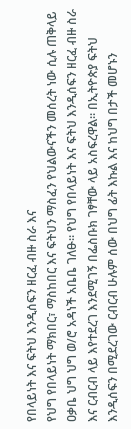የበላይነት እና ፍትህ እንዲሰፍን ዘርፈ ብዙ ስራ እና
የህግ የበላይነት ማክበር፣ ማስከበር እና ፍትህን ማስፈን የህልውናችን መሰረት ነው ሲሉ ጠቅላይ ዐቃቤ ህግ ህግ ወ/ሮ አዳነች አቤቤ ገለፁ። የህግ የበላይነት እና ፍትህ እንዲሰፍን ዘርፈ ብዙ ስራ እና ርብርብ ላይ እየተደረገ እንደሚገኝ በፌስቡክ ገፃቸው ላይ አስፍረዋል። በኢትዮጵያ ፍትህ እንዲሰፍን በሚደረገው ርብርብ ሁሉም ሰው በህግ ፊት እኩል እና ከህግ በታች መሆኑን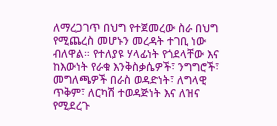ለማረጋገጥ በህግ የተጀመረው ስራ በህግ የሚጨረስ መሆኑን መረዳት ተገቢ ነው ብለዋል። የተለያዩ ሃላፊነት የጎደላቸው እና ከእውነት የራቁ እንቅስቃሴዎች፣ ንግግሮች፣ መግለጫዎች በራስ ወዳድነት፣ ለግላዊ ጥቅም፣ ለርካሽ ተወዳጅነት እና ለዝና የሚደረጉ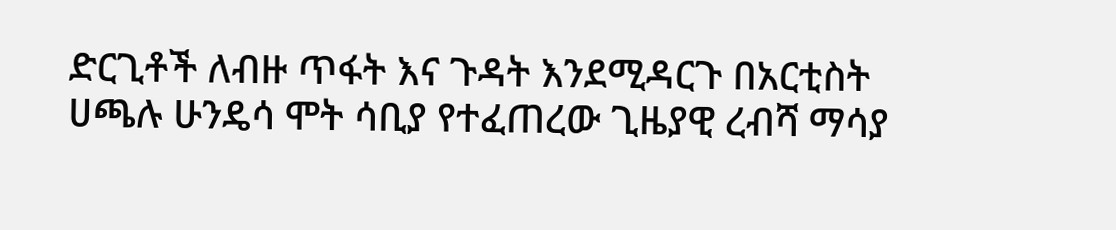ድርጊቶች ለብዙ ጥፋት እና ጉዳት እንደሚዳርጉ በአርቲስት ሀጫሉ ሁንዴሳ ሞት ሳቢያ የተፈጠረው ጊዜያዊ ረብሻ ማሳያ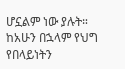ሆኗልም ነው ያሉት። ከአሁን በኋላም የህግ የበላይነትን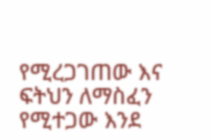የሚረጋገጠው እና ፍትህን ለማስፈን የሚተጋው እንደ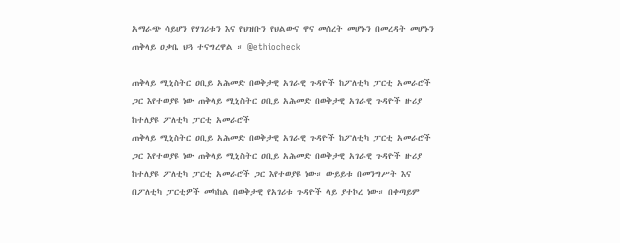አማራጭ ሳይሆን የሃገሪቱን እና የህዝቡን የህልውና ዋና መሰረት መሆኑን በመረዳት መሆኑን ጠቅላይ ዐቃቤ ህጓ ተናግረዋል ። @ethiocheck

ጠቅላይ ሚኒስትር ዐቢይ አሕመድ በወቅታዊ አገራዊ ጉዳዮች ከፖለቲካ ፓርቲ አመራሮች ጋር እየተወያዩ ነው ጠቅላይ ሚኒስትር ዐቢይ አሕመድ በወቅታዊ አገራዊ ጉዳዮች ዙሪያ ከተለያዩ ፖለቲካ ፓርቲ አመራሮች
ጠቅላይ ሚኒስትር ዐቢይ አሕመድ በወቅታዊ አገራዊ ጉዳዮች ከፖለቲካ ፓርቲ አመራሮች ጋር እየተወያዩ ነው ጠቅላይ ሚኒስትር ዐቢይ አሕመድ በወቅታዊ አገራዊ ጉዳዮች ዙሪያ ከተለያዩ ፖለቲካ ፓርቲ አመራሮች ጋር እየተወያዩ ነው። ውይይቱ በመንግሥት እና በፖለቲካ ፓርቲዎች መካከል በወቅታዊ የአገሪቱ ጉዳዮች ላይ ያተኮረ ነው። በቀጣይም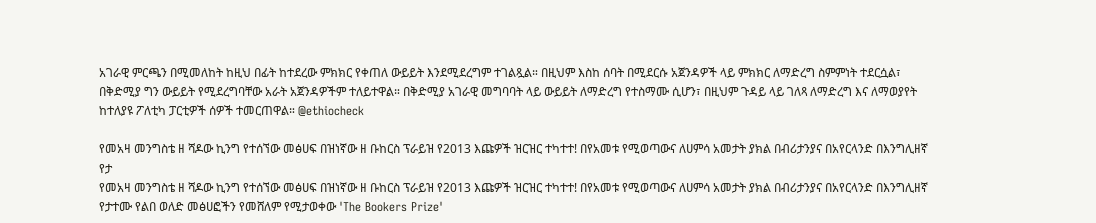አገራዊ ምርጫን በሚመለከት ከዚህ በፊት ከተደረው ምክክር የቀጠለ ውይይት እንደሚደረግም ተገልጿል። በዚህም እስከ ሰባት በሚደርሱ አጀንዳዎች ላይ ምክክር ለማድረግ ስምምነት ተደርሷል፣ በቅድሚያ ግን ውይይት የሚደረግባቸው አራት አጀንዳዎችም ተለይተዋል። በቅድሚያ አገራዊ መግባባት ላይ ውይይት ለማድረግ የተስማሙ ሲሆን፣ በዚህም ጉዳይ ላይ ገለጻ ለማድረግ እና ለማወያየት ከተለያዩ ፖለቲካ ፓርቲዎች ሰዎች ተመርጠዋል። @ethiocheck

የመአዛ መንግስቴ ዘ ሻዶው ኪንግ የተሰኘው መፅሀፍ በዝነኛው ዘ ቡከርስ ፕራይዝ የ2013 እጩዎች ዝርዝር ተካተተ! በየአመቱ የሚወጣውና ለሀምሳ አመታት ያክል በብሪታንያና በአየርላንድ በእንግሊዘኛ የታ
የመአዛ መንግስቴ ዘ ሻዶው ኪንግ የተሰኘው መፅሀፍ በዝነኛው ዘ ቡከርስ ፕራይዝ የ2013 እጩዎች ዝርዝር ተካተተ! በየአመቱ የሚወጣውና ለሀምሳ አመታት ያክል በብሪታንያና በአየርላንድ በእንግሊዘኛ የታተሙ የልበ ወለድ መፅሀፎችን የመሸለም የሚታወቀው 'The Bookers Prize'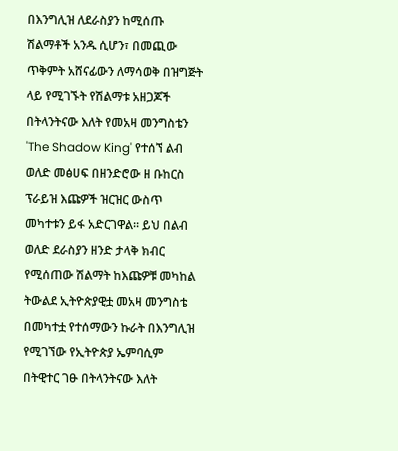በእንግሊዝ ለደራስያን ከሚሰጡ ሽልማቶች አንዱ ሲሆን፣ በመጪው ጥቅምት አሸናፊውን ለማሳወቅ በዝግጅት ላይ የሚገኙት የሽልማቱ አዘጋጆች በትላንትናው እለት የመአዛ መንግስቴን 'The Shadow King' የተሰኘ ልብ ወለድ መፅሀፍ በዘንድሮው ዘ ቡከርስ ፕራይዝ እጩዎች ዝርዝር ውስጥ መካተቱን ይፋ አድርገዋል። ይህ በልብ ወለድ ደራስያን ዘንድ ታላቅ ክብር የሚሰጠው ሽልማት ከእጩዎቹ መካከል ትውልደ ኢትዮጵያዊቷ መአዛ መንግስቴ በመካተቷ የተሰማውን ኩራት በእንግሊዝ የሚገኘው የኢትዮጵያ ኤምባሲም በትዊተር ገፁ በትላንትናው እለት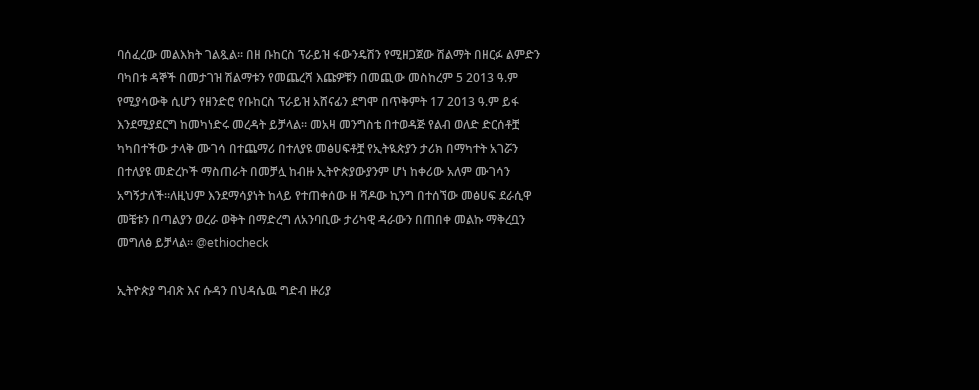ባሰፈረው መልእክት ገልጿል። በዘ ቡከርስ ፕራይዝ ፋውንዴሽን የሚዘጋጀው ሽልማት በዘርፉ ልምድን ባካበቱ ዳኞች በመታገዝ ሽልማቱን የመጨረሻ እጩዎቹን በመጪው መስከረም 5 2013 ዓ.ም የሚያሳውቅ ሲሆን የዘንድሮ የቡከርስ ፕራይዝ አሸናፊን ደግሞ በጥቅምት 17 2013 ዓ.ም ይፋ እንደሚያደርግ ከመካነድሩ መረዳት ይቻላል። መአዛ መንግስቴ በተወዳጅ የልብ ወለድ ድርሰቶቿ ካካበተችው ታላቅ ሙገሳ በተጨማሪ በተለያዩ መፅሀፍቶቿ የኢትዪጵያን ታሪክ በማካተት አገሯን በተለያዩ መድረኮች ማስጠራት በመቻሏ ከብዙ ኢትዮጵያውያንም ሆነ ከቀሪው አለም ሙገሳን አግኝታለች።ለዚህም እንደማሳያነት ከላይ የተጠቀሰው ዘ ሻዶው ኪንግ በተሰኘው መፅሀፍ ደራሲዋ መቼቱን በጣልያን ወረራ ወቅት በማድረግ ለአንባቢው ታሪካዊ ዳራውን በጠበቀ መልኩ ማቅረቧን መግለፅ ይቻላል። @ethiocheck

ኢትዮጵያ ግብጽ እና ሱዳን በህዳሴዉ ግድብ ዙሪያ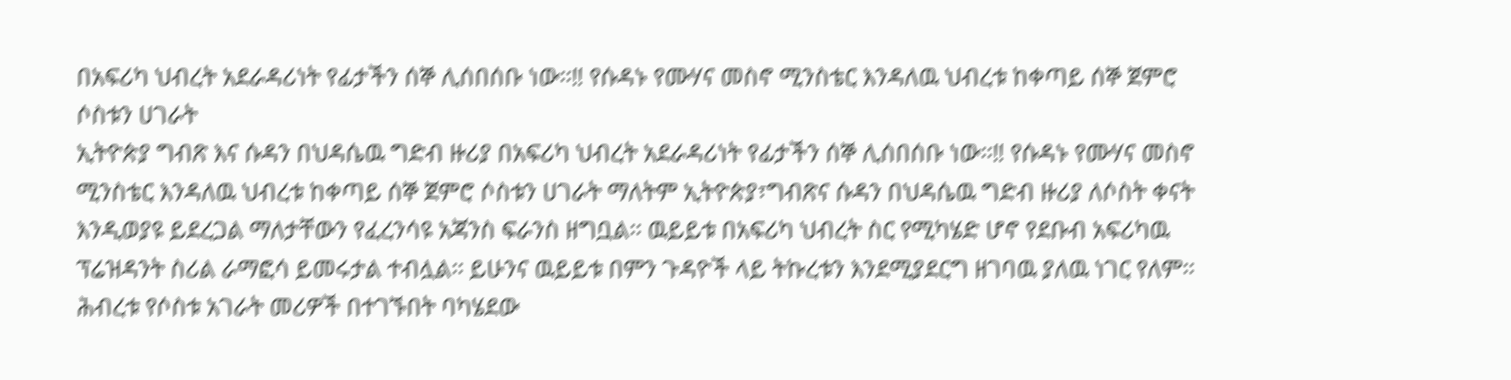በአፍሪካ ህብረት አደራዳሪነት የፊታችን ሰኞ ሊሰበሰቡ ነው፡፡‼ የሱዳኑ የሙሃና መስኖ ሚንስቴር እንዳለዉ ህብረቱ ከቀጣይ ሰኞ ጀምሮ ሶስቱን ሀገራት
ኢትዮጵያ ግብጽ እና ሱዳን በህዳሴዉ ግድብ ዙሪያ በአፍሪካ ህብረት አደራዳሪነት የፊታችን ሰኞ ሊሰበሰቡ ነው፡፡‼ የሱዳኑ የሙሃና መስኖ ሚንስቴር እንዳለዉ ህብረቱ ከቀጣይ ሰኞ ጀምሮ ሶስቱን ሀገራት ማለትም ኢትዮጵያ፣ግብጽና ሱዳን በህዳሴዉ ግድብ ዙሪያ ለሶስት ቀናት እንዲወያዩ ይደረጋል ማለታቸውን የፈረንሳዩ አጃንስ ፍራንስ ዘግቧል፡፡ ዉይይቱ በአፍሪካ ህብረት ስር የሚካሄድ ሆኖ የደቡብ አፍሪካዉ ፕሬዝዳንት ስሪል ራማፎሳ ይመሩታል ተብሏል፡፡ ይሁንና ዉይይቱ በምን ጉዳዮች ላይ ትኩረቱን እንደሚያደርግ ዘገባዉ ያለዉ ነገር የለም፡፡ ሕብረቱ የሶስቱ አገራት መሪዎች በተገኙበት ባካሄደው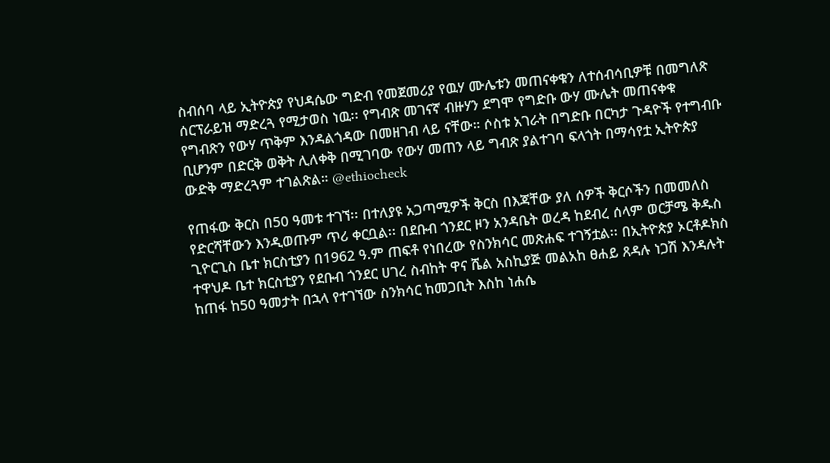ስብሰባ ላይ ኢትዮጵያ የህዳሴው ግድብ የመጀመሪያ የዉሃ ሙሌቱን መጠናቀቁን ለተሰብሳቢዎቹ በመግለጽ ሰርፕራይዝ ማድረጓ የሚታወስ ነዉ፡፡ የግብጽ መገናኛ ብዙሃን ደግሞ የግድቡ ውሃ ሙሌት መጠናቀቁ የግብጽን የውሃ ጥቅም እንዳልጎዳው በመዘገብ ላይ ናቸው። ሶስቱ አገራት በግድቡ በርካታ ጉዳዮች የተግብቡ ቢሆንም በድርቅ ወቅት ሊለቀቅ በሚገባው የውሃ መጠን ላይ ግብጽ ያልተገባ ፍላጎት በማሳየቷ ኢትዮጵያ ውድቅ ማድረጓም ተገልጽል። @ethiocheck

የጠፋው ቅርስ በ50 ዓመቱ ተገኘ፡፡ በተለያዩ አጋጣሚዎች ቅርስ በእጃቸው ያለ ሰዎች ቅርሶችን በመመለስ የድርሻቸውን እንዲወጡም ጥሪ ቀርቧል፡፡ በደቡብ ጎንደር ዞን አንዳቤት ወረዳ ከደብረ ሰላም ወርቻሜ ቅዱስ ጊዮርጊስ ቤተ ክርስቲያን በ1962 ዓ.ም ጠፍቶ የነበረው የስንክሳር መጽሐፍ ተገኝቷል፡፡ በኢትዮጵያ ኦርቶዶክስ ተዋህዶ ቤተ ክርስቲያን የደቡብ ጎንደር ሀገረ ስብከት ዋና ሼል አስኪያጅ መልአከ ፀሐይ ጸዳሉ ነጋሽ እንዳሉት ከጠፋ ከ50 ዓመታት በኋላ የተገኘው ስንክሳር ከመጋቢት እስከ ነሐሴ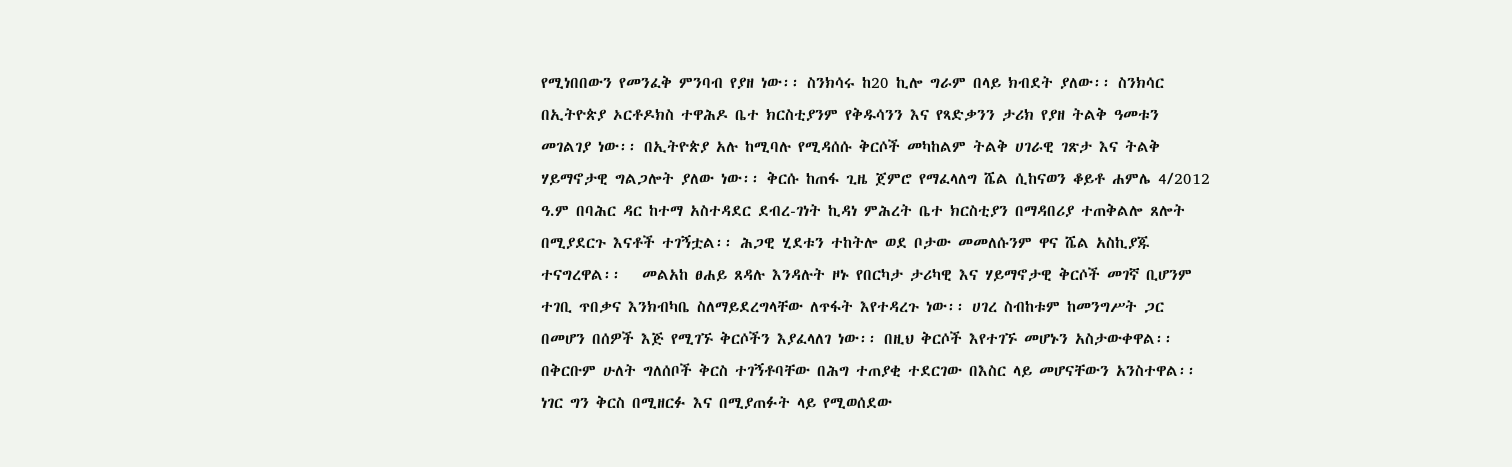የሚነበበውን የመንፈቅ ምንባብ የያዘ ነው፡፡ ስንክሳሩ ከ20 ኪሎ ግራም በላይ ክብደት ያለው፡፡ ስንክሳር በኢትዮጵያ ኦርቶዶክስ ተዋሕዶ ቤተ ክርስቲያንም የቅዱሳንን እና የጻድቃንን ታሪክ የያዘ ትልቅ ዓመቱን መገልገያ ነው፡፡ በኢትዮጵያ አሉ ከሚባሉ የሚዳሰሱ ቅርሶች መካከልም ትልቅ ሀገራዊ ገጽታ እና ትልቅ ሃይማኖታዊ ግልጋሎት ያለው ነው፡፡ ቅርሱ ከጠፋ ጊዜ ጀምሮ የማፈላለግ ሼል ሲከናወን ቆይቶ ሐምሌ 4/2012 ዓ.ም በባሕር ዳር ከተማ አስተዳደር ደብረ-ገነት ኪዳነ ምሕረት ቤተ ክርስቲያን በማዳበሪያ ተጠቅልሎ ጸሎት በሚያደርጉ እናቶች ተገኝቷል፡፡ ሕጋዊ ሂደቱን ተከትሎ ወደ ቦታው መመለሱንም ዋና ሼል አስኪያጁ ተናግረዋል፡፡   መልአከ ፀሐይ ጸዳሉ እንዳሉት ዞኑ የበርካታ ታሪካዊ እና ሃይማኖታዊ ቅርሶች መገኛ ቢሆንም ተገቢ ጥበቃና እንክብካቤ ስለማይደረግላቸው ለጥፋት እየተዳረጉ ነው፡፡ ሀገረ ስብከቱም ከመንግሥት ጋር በመሆን በሰዎች እጅ የሚገኙ ቅርሶችን እያፈላለገ ነው፡፡ በዚህ ቅርሶች እየተገኙ መሆኑን አስታውቀዋል፡፡ በቅርቡም ሁለት ግለሰቦች ቅርስ ተገኝቶባቸው በሕግ ተጠያቂ ተደርገው በእስር ላይ መሆናቸውን አንስተዋል፡፡ ነገር ግን ቅርስ በሚዘርፉ እና በሚያጠፉት ላይ የሚወሰደው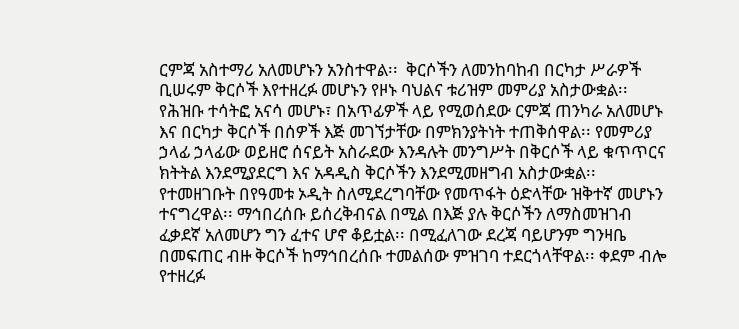ርምጃ አስተማሪ አለመሆኑን አንስተዋል፡፡  ቅርሶችን ለመንከባከብ በርካታ ሥራዎች ቢሠሩም ቅርሶች እየተዘረፉ መሆኑን የዞኑ ባህልና ቱሪዝም መምሪያ አስታውቋል፡፡ የሕዝቡ ተሳትፎ አናሳ መሆኑ፣ በአጥፊዎች ላይ የሚወሰደው ርምጃ ጠንካራ አለመሆኑ እና በርካታ ቅርሶች በሰዎች እጅ መገኘታቸው በምክንያትነት ተጠቅሰዋል፡፡ የመምሪያ ኃላፊ ኃላፊው ወይዘሮ ሰናይት አስራደው እንዳሉት መንግሥት በቅርሶች ላይ ቁጥጥርና ክትትል እንደሚያደርግ እና አዳዲስ ቅርሶችን እንደሚመዘግብ አስታውቋል፡፡ የተመዘገቡት በየዓመቱ ኦዲት ስለሚደረግባቸው የመጥፋት ዕድላቸው ዝቅተኛ መሆኑን ተናግረዋል፡፡ ማኅበረሰቡ ይሰረቅብናል በሚል በእጅ ያሉ ቅርሶችን ለማስመዝገብ ፈቃደኛ አለመሆን ግን ፈተና ሆኖ ቆይቷል፡፡ በሚፈለገው ደረጃ ባይሆንም ግንዛቤ በመፍጠር ብዙ ቅርሶች ከማኅበረሰቡ ተመልሰው ምዝገባ ተደርጎላቸዋል፡፡ ቀደም ብሎ የተዘረፉ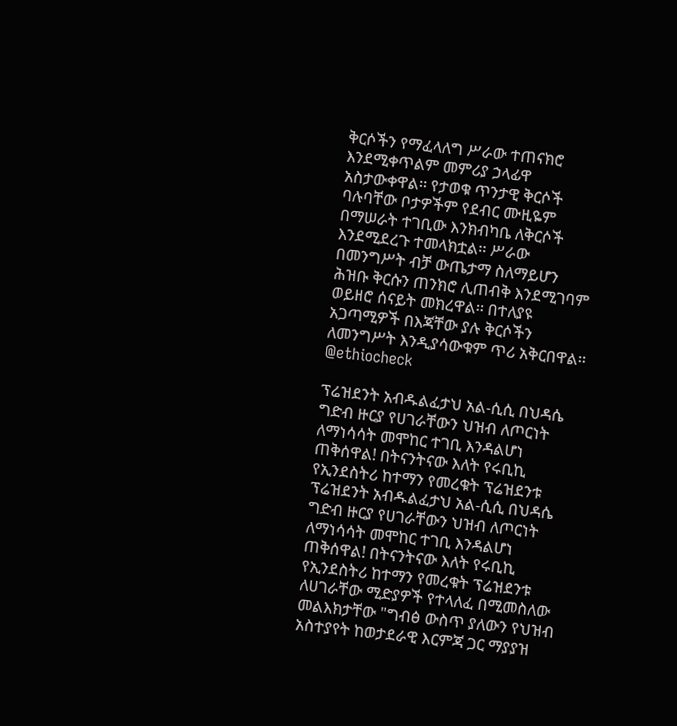ቅርሶችን የማፈላለግ ሥራው ተጠናክሮ እንደሚቀጥልም መምሪያ ኃላፊዋ አስታውቀዋል፡፡ የታወቁ ጥንታዊ ቅርሶች ባሉባቸው ቦታዎችም የደብር ሙዚዬም በማሠራት ተገቢው እንክብካቤ ለቅርሶች እንደሚደረጉ ተመላክቷል፡፡ ሥራው በመንግሥት ብቻ ውጤታማ ስለማይሆን ሕዝቡ ቅርሱን ጠንክሮ ሊጠብቅ እንደሚገባም ወይዘሮ ሰናይት መክረዋል፡፡ በተለያዩ አጋጣሚዎች በእጃቸው ያሉ ቅርሶችን ለመንግሥት እንዲያሳውቁም ጥሪ አቅርበዋል፡፡ @ethiocheck

ፕሬዝደንት አብዱልፈታህ አል-ሲሲ በህዳሴ ግድብ ዙርያ የሀገራቸውን ህዝብ ለጦርነት ለማነሳሳት መሞከር ተገቢ እንዳልሆነ ጠቅሰዋል! በትናንትናው እለት የሩቢኪ የኢንደስትሪ ከተማን የመረቁት ፕሬዝደንቱ
ፕሬዝደንት አብዱልፈታህ አል-ሲሲ በህዳሴ ግድብ ዙርያ የሀገራቸውን ህዝብ ለጦርነት ለማነሳሳት መሞከር ተገቢ እንዳልሆነ ጠቅሰዋል! በትናንትናው እለት የሩቢኪ የኢንደስትሪ ከተማን የመረቁት ፕሬዝደንቱ ለሀገራቸው ሚድያዎች የተላለፈ በሚመስለው መልእክታቸው "ግብፅ ውስጥ ያለውን የህዝብ አስተያየት ከወታደራዊ እርምጃ ጋር ማያያዝ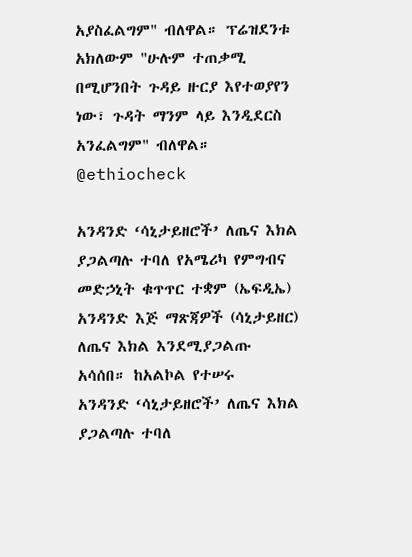አያስፈልግም" ብለዋል። ፕሬዝደንቱ አክለውም "ሁሉም ተጠቃሚ በሚሆንበት ጉዳይ ዙርያ እየተወያየን ነው፣ ጉዳት ማንም ላይ እንዲደርስ አንፈልግም" ብለዋል። @ethiocheck

አንዳንድ ‘ሳኒታይዘሮች’ ለጤና እክል ያጋልጣሉ ተባለ የአሜሪካ የምግብና መድኃኒት ቁጥጥር ተቋም (ኤፍዲኤ) አንዳንድ እጅ ማጽጃዎች (ሳኒታይዘር) ለጤና እክል እንደሚያጋልጡ አሳሰበ። ከአልኮል የተሠሩ
አንዳንድ ‘ሳኒታይዘሮች’ ለጤና እክል ያጋልጣሉ ተባለ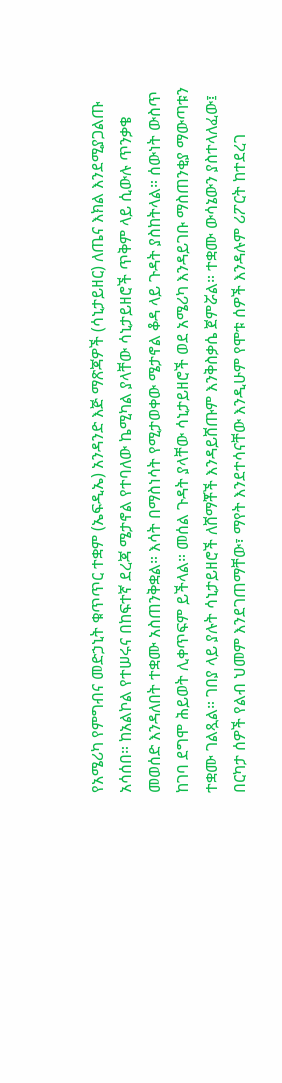የአሜሪካ የምግብና መድኃኒት ቁጥጥር ተቋም (ኤፍዲኤ) አንዳንድ እጅ ማጽጃዎች (ሳኒታይዘር) ለጤና እክል እንደሚያጋልጡ አሳሰበ። ከአልኮል የተሠሩና በከፍተኛ ደረጃ ሜታኖል የተባለው ኬሚካል ያላቸው ሳኒታይዘሮች ጥቅም ላይ ሲውሉ ጥንቃቄ መወሰድ እንዳለበት ተቋሙ አስጠንቅቋል። እሳት በማስነሳት የሚታወቀው ሜታኖል ቆዳ ላይ ጉዳት ያስከትላል። ሰውነት ውስጥ ከገባ ደግሞ ሕይወት ሊቀጥፍም ይችላል። መሰል ጉዳት ያላቸው ሳኒታይዘሮች ወደ አሜሪካ እንዳይገቡ ማስጠንቂያ ማውጣቱን ተቋሙ ገልጿል። ገበያ ላይ ያሉት ሳኒታይዘሮች ለሸማቾች እንዳይሸጡም እንቅስቃሴ ጀምሯል። ተቋሙ ውሳኔውን ያስተላለፈው፤ በርካታ ሰዎች የልብ ህመም እንደገጠማቸው፣ ማየት እንደተሳናቸው እንዲሁም የሞቱ ሰዎች እንዳሉም ሪፖርት ከተደረገ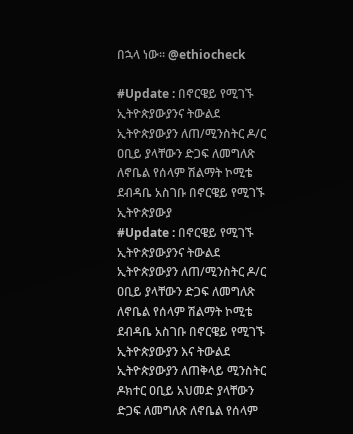በኋላ ነው። @ethiocheck

#Update : በኖርዌይ የሚገኙ ኢትዮጵያውያንና ትውልደ ኢትዮጵያውያን ለጠ/ሚንስትር ዶ/ር ዐቢይ ያላቸውን ድጋፍ ለመግለጽ ለኖቤል የሰላም ሽልማት ኮሚቴ ደብዳቤ አስገቡ በኖርዌይ የሚገኙ ኢትዮጵያውያ
#Update : በኖርዌይ የሚገኙ ኢትዮጵያውያንና ትውልደ ኢትዮጵያውያን ለጠ/ሚንስትር ዶ/ር ዐቢይ ያላቸውን ድጋፍ ለመግለጽ ለኖቤል የሰላም ሽልማት ኮሚቴ ደብዳቤ አስገቡ በኖርዌይ የሚገኙ ኢትዮጵያውያን እና ትውልደ ኢትዮጵያውያን ለጠቅላይ ሚንስትር ዶክተር ዐቢይ አህመድ ያላቸውን ድጋፍ ለመግለጽ ለኖቤል የሰላም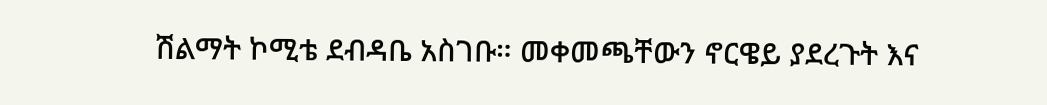ሽልማት ኮሚቴ ደብዳቤ አስገቡ። መቀመጫቸውን ኖርዌይ ያደረጉት እና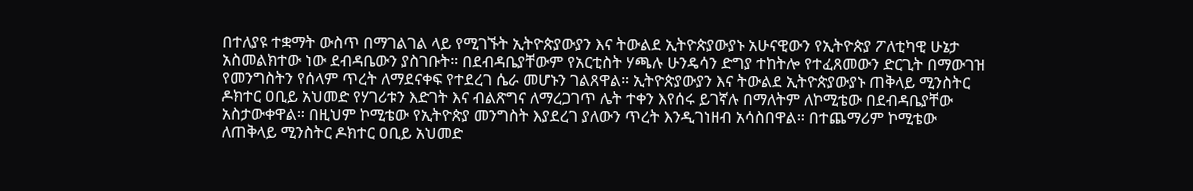በተለያዩ ተቋማት ውስጥ በማገልገል ላይ የሚገኙት ኢትዮጵያውያን እና ትውልደ ኢትዮጵያውያኑ አሁናዊውን የኢትዮጵያ ፖለቲካዊ ሁኔታ አስመልክተው ነው ደብዳቤውን ያስገቡት። በደብዳቤያቸውም የአርቲስት ሃጫሉ ሁንዴሳን ድግያ ተከትሎ የተፈጸመውን ድርጊት በማውገዝ የመንግስትን የሰላም ጥረት ለማደናቀፍ የተደረገ ሴራ መሆኑን ገልጸዋል። ኢትዮጵያውያን እና ትውልደ ኢትዮጵያውያኑ ጠቅላይ ሚንስትር ዶክተር ዐቢይ አህመድ የሃገሪቱን እድገት እና ብልጽግና ለማረጋገጥ ሌት ተቀን እየሰሩ ይገኛሉ በማለትም ለኮሚቴው በደብዳቤያቸው አስታውቀዋል። በዚህም ኮሚቴው የኢትዮጵያ መንግስት እያደረገ ያለውን ጥረት እንዲገነዘብ አሳስበዋል። በተጨማሪም ኮሚቴው ለጠቅላይ ሚንስትር ዶክተር ዐቢይ አህመድ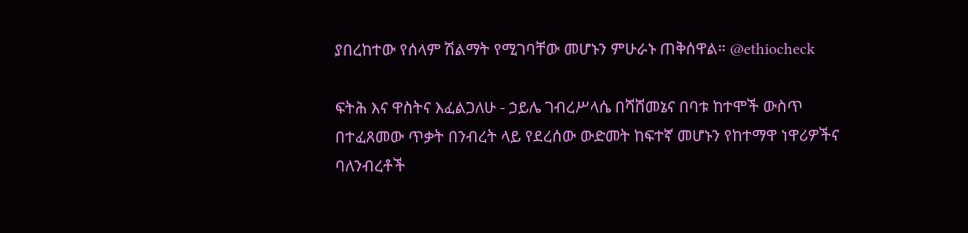ያበረከተው የሰላም ሽልማት የሚገባቸው መሆኑን ምሁራኑ ጠቅሰዋል። @ethiocheck

ፍትሕ እና ዋስትና እፈልጋለሁ - ኃይሌ ገብረሥላሴ በሻሸመኔና በባቱ ከተሞች ውስጥ በተፈጸመው ጥቃት በንብረት ላይ የደረሰው ውድመት ከፍተኛ መሆኑን የከተማዋ ነዋሪዎችና ባለንብረቶች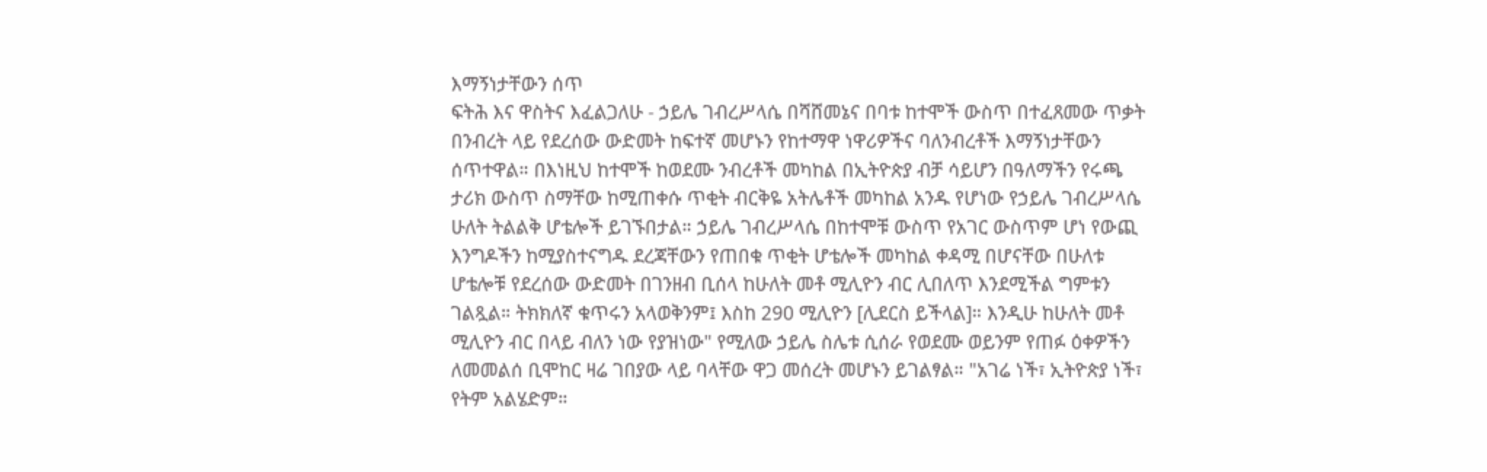እማኝነታቸውን ሰጥ
ፍትሕ እና ዋስትና እፈልጋለሁ - ኃይሌ ገብረሥላሴ በሻሸመኔና በባቱ ከተሞች ውስጥ በተፈጸመው ጥቃት በንብረት ላይ የደረሰው ውድመት ከፍተኛ መሆኑን የከተማዋ ነዋሪዎችና ባለንብረቶች እማኝነታቸውን ሰጥተዋል። በእነዚህ ከተሞች ከወደሙ ንብረቶች መካከል በኢትዮጵያ ብቻ ሳይሆን በዓለማችን የሩጫ ታሪክ ውስጥ ስማቸው ከሚጠቀሱ ጥቂት ብርቅዬ አትሌቶች መካከል አንዱ የሆነው የኃይሌ ገብረሥላሴ ሁለት ትልልቅ ሆቴሎች ይገኙበታል። ኃይሌ ገብረሥላሴ በከተሞቹ ውስጥ የአገር ውስጥም ሆነ የውጪ እንግዶችን ከሚያስተናግዱ ደረጃቸውን የጠበቁ ጥቂት ሆቴሎች መካከል ቀዳሚ በሆናቸው በሁለቱ ሆቴሎቹ የደረሰው ውድመት በገንዘብ ቢሰላ ከሁለት መቶ ሚሊዮን ብር ሊበለጥ እንደሚችል ግምቱን ገልጿል። ትክክለኛ ቁጥሩን አላወቅንም፤ እስከ 290 ሚሊዮን [ሊደርስ ይችላል]። እንዲሁ ከሁለት መቶ ሚሊዮን ብር በላይ ብለን ነው የያዝነው" የሚለው ኃይሌ ስሌቱ ሲሰራ የወደሙ ወይንም የጠፉ ዕቀዎችን ለመመልሰ ቢሞከር ዛሬ ገበያው ላይ ባላቸው ዋጋ መሰረት መሆኑን ይገልፃል። "አገሬ ነች፣ ኢትዮጵያ ነች፣ የትም አልሄድም።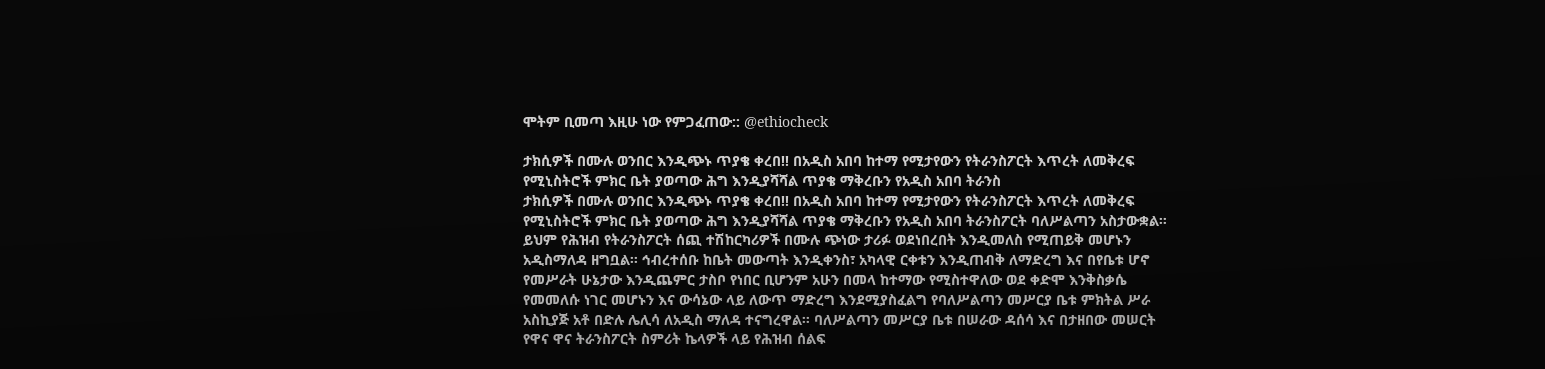ሞትም ቢመጣ እዚሁ ነው የምጋፈጠው:: @ethiocheck

ታክሲዎች በሙሉ ወንበር እንዲጭኑ ጥያቄ ቀረበ‼ በአዲስ አበባ ከተማ የሚታየውን የትራንስፖርት እጥረት ለመቅረፍ የሚኒስትሮች ምክር ቤት ያወጣው ሕግ እንዲያሻሻል ጥያቄ ማቅረቡን የአዲስ አበባ ትራንስ
ታክሲዎች በሙሉ ወንበር እንዲጭኑ ጥያቄ ቀረበ‼ በአዲስ አበባ ከተማ የሚታየውን የትራንስፖርት እጥረት ለመቅረፍ የሚኒስትሮች ምክር ቤት ያወጣው ሕግ እንዲያሻሻል ጥያቄ ማቅረቡን የአዲስ አበባ ትራንስፖርት ባለሥልጣን አስታውቋል። ይህም የሕዝብ የትራንስፖርት ሰጪ ተሽከርካሪዎች በሙሉ ጭነው ታሪፉ ወደነበረበት እንዲመለስ የሚጠይቅ መሆኑን አዲስማለዳ ዘግቧል፡፡ ኅብረተሰቡ ከቤት መውጣት እንዲቀንስ፣ አካላዊ ርቀቱን እንዲጠብቅ ለማድረግ እና በየቤቱ ሆኖ የመሥራት ሁኔታው እንዲጨምር ታስቦ የነበር ቢሆንም አሁን በመላ ከተማው የሚስተዋለው ወደ ቀድሞ እንቅስቃሴ የመመለሱ ነገር መሆኑን እና ውሳኔው ላይ ለውጥ ማድረግ እንደሚያስፈልግ የባለሥልጣን መሥርያ ቤቱ ምክትል ሥራ አስኪያጅ አቶ በድሉ ሌሊሳ ለአዲስ ማለዳ ተናግረዋል። ባለሥልጣን መሥርያ ቤቱ በሠራው ዳሰሳ እና በታዘበው መሠርት የዋና ዋና ትራንስፖርት ስምሪት ኬላዎች ላይ የሕዝብ ሰልፍ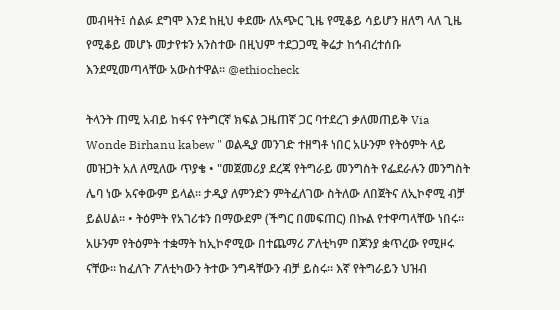መብዛት፤ ሰልፉ ደግሞ እንደ ከዚህ ቀደሙ ለአጭር ጊዜ የሚቆይ ሳይሆን ዘለግ ላለ ጊዜ የሚቆይ መሆኑ መታየቱን አንስተው በዚህም ተደጋጋሚ ቅሬታ ከኅብረተሰቡ እንደሚመጣላቸው አውስተዋል። @ethiocheck

ትላንት ጠሚ አብይ ከፋና የትግርኛ ክፍል ጋዜጠኛ ጋር ባተደረገ ቃለመጠይቅ Via Wonde Birhanu kabew " ወልዲያ መንገድ ተዘግቶ ነበር አሁንም የትዕምት ላይ መዝጋት አለ ለሚለው ጥያቄ • "መጀመሪያ ደረጃ የትግራይ መንግስት የፌደራሉን መንግስት ሌባ ነው አናቀውም ይላል። ታዲያ ለምንድን ምትፈለገው ስትለው ለበጀትና ለኢኮኖሚ ብቻ ይልሀል። • ትዕምት የአገሪቱን በማውደም (ችግር በመፍጠር) በኩል የተዋጣላቸው ነበሩ። አሁንም የትዕምት ተቋማት ከኢኮኖሚው በተጨማሪ ፖለቲካም በጆንያ ቋጥረው የሚዞሩ ናቸው። ከፈለጉ ፖለቲካውን ትተው ንግዳቸውን ብቻ ይስሩ። እኛ የትግራይን ህዝብ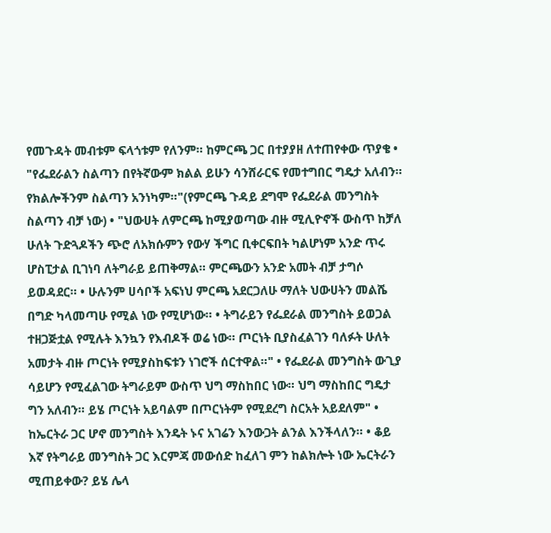የመጉዳት መብቱም ፍላጎቱም የለንም። ከምርጫ ጋር በተያያዘ ለተጠየቀው ጥያቄ • "የፌደራልን ስልጣን በየትኛውም ክልል ይሁን ሳንሸራርፍ የመተግበር ግዴታ አለብን። የክልሎችንም ስልጣን አንነካም።"(የምርጫ ጉዳይ ደግሞ የፌደራል መንግስት ስልጣን ብቻ ነው) • "ህውሀት ለምርጫ ከሚያወጣው ብዙ ሚሊዮኖች ውስጥ ከቻለ ሁለት ጉድጓዶችን ጭሮ ለአክሱምን የውሃ ችግር ቢቀርፍበት ካልሆነም አንድ ጥሩ ሆስፒታል ቢገነባ ለትግራይ ይጠቅማል። ምርጫውን አንድ አመት ብቻ ታግሶ ይወዳደር። • ሁሉንም ሀሳቦች አፍነህ ምርጫ አደርጋለሁ ማለት ህውሀትን መልሼ በግድ ካላመጣሁ የሚል ነው የሚሆነው። • ትግራይን የፌደራል መንግስት ይወጋል ተዘጋጅቷል የሚሉት እንኳን የእብዶች ወሬ ነው። ጦርነት ቢያስፈልገን ባለፉት ሁለት አመታት ብዙ ጦርነት የሚያስከፍቱን ነገሮች ሰርተዋል።" • የፌደራል መንግስት ውጊያ ሳይሆን የሚፈልገው ትግራይም ውስጥ ህግ ማስከበር ነው። ህግ ማስከበር ግዴታ ግን አለብን። ይሄ ጦርነት አይባልም በጦርነትም የሚደረግ ስርአት አይደለም" • ከኤርትራ ጋር ሆኖ መንግስት እንዴት ኑና አገሬን እንውጋት ልንል እንችላለን። • ቆይ እኛ የትግራይ መንግስት ጋር እርምጃ መውሰድ ከፈለገ ምን ከልክሎት ነው ኤርትራን ሚጠይቀው? ይሄ ሌላ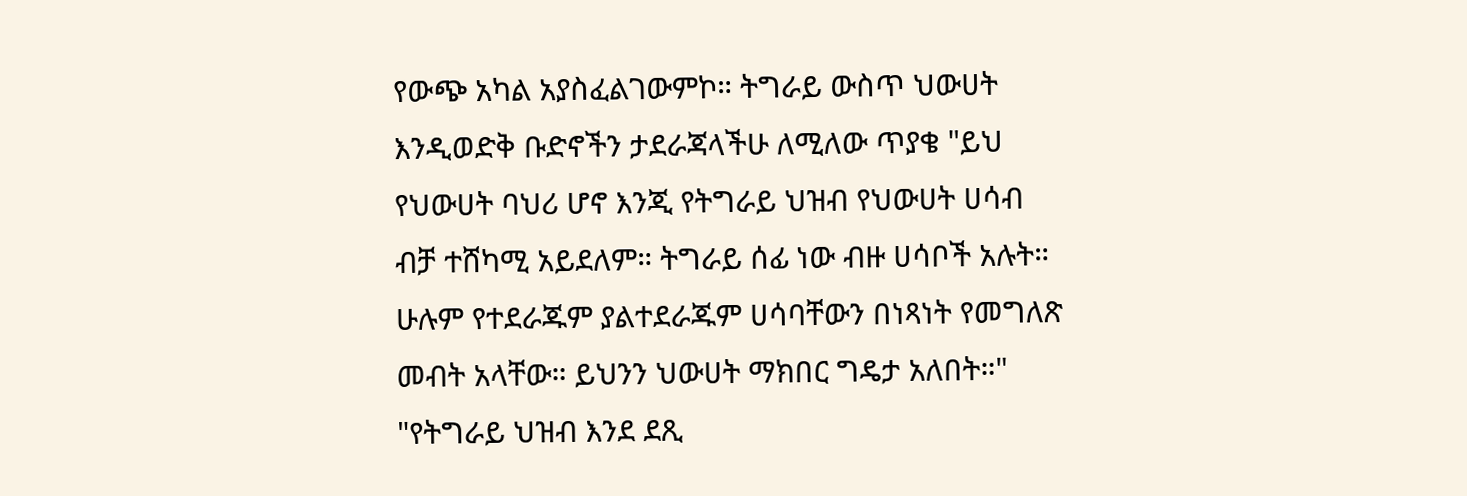የውጭ አካል አያስፈልገውምኮ። ትግራይ ውስጥ ህውሀት እንዲወድቅ ቡድኖችን ታደራጃላችሁ ለሚለው ጥያቄ "ይህ የህውሀት ባህሪ ሆኖ እንጂ የትግራይ ህዝብ የህውሀት ሀሳብ ብቻ ተሸካሚ አይደለም። ትግራይ ሰፊ ነው ብዙ ሀሳቦች አሉት። ሁሉም የተደራጁም ያልተደራጁም ሀሳባቸውን በነጻነት የመግለጽ መብት አላቸው። ይህንን ህውሀት ማክበር ግዴታ አለበት።" "የትግራይ ህዝብ እንደ ደጺ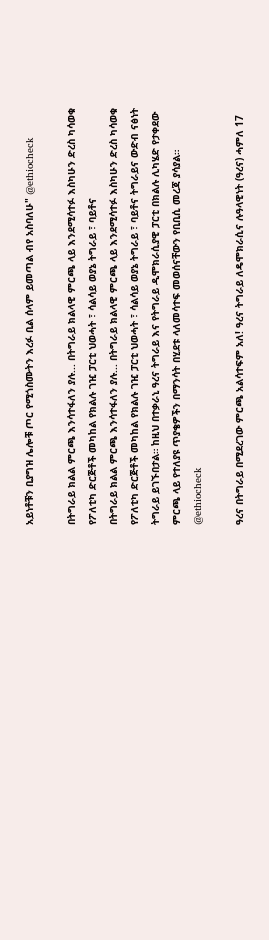አይነቶቹን ቢያግዝ ሌሎቹ ጦር የሚጎስሙትን እረፉ ቢል ሰላም ይመጣል ብየ አስባለሁ" @ethiocheck

በትግራይ ክልል ምርጫ እንሳተፋለን ያሉ... በትግራይ ክልላዊ ምርጫ ላይ እንደሚሳተፉ እስካሁን ድረስ ካሳወቁ የፖለቲካ ድርጅቶች መካከል የክልሉ ገዢ ፓርቲ ህወሓት ፣ ሳልሳይ ወያኔ ትግራይ ፣ ባይቶና
በትግራይ ክልል ምርጫ እንሳተፋለን ያሉ... በትግራይ ክልላዊ ምርጫ ላይ እንደሚሳተፉ እስካሁን ድረስ ካሳወቁ የፖለቲካ ድርጅቶች መካከል የክልሉ ገዢ ፓርቲ ህወሓት ፣ ሳልሳይ ወያኔ ትግራይ ፣ ባይቶና ትግራይና ውድብ ናፅነት ትግራይ ይገኙበታል። ከዚህ በተቃራኒ ዓረና ትግራይ እና የትግራይ ዲሞክራሲያዊ ፓርቲ በክልሉ ሊካሄድ የታቀደው ምርጫ ላይ የተለያዩ ጥያቄዎችን በማንሳት በሂደቱ ላለመሳተፍ መወሰናቸውን የቢቢሲ መረጃ ያሳያል። @ethiocheck

ዓረና በትግራይ በሚደረገው ምርጫ አልሳተፍም አለ! ዓረና ትግራይ ለዴሞክራሲና ሉዓላዊነት (ዓረና) ሓምለ 17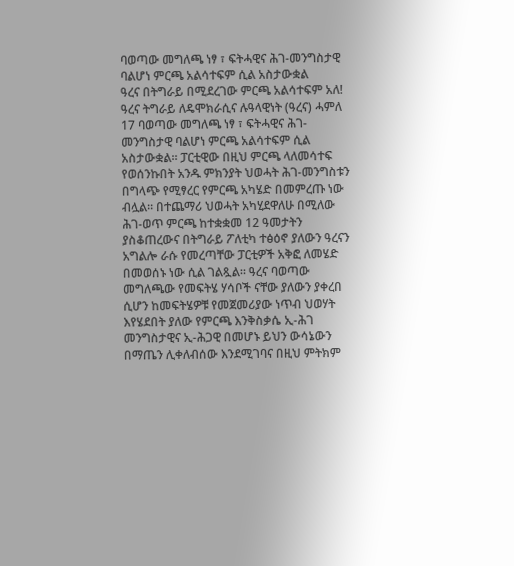ባወጣው መግለጫ ነፃ ፣ ፍትሓዊና ሕገ-መንግስታዊ ባልሆነ ምርጫ አልሳተፍም ሲል አስታውቋል
ዓረና በትግራይ በሚደረገው ምርጫ አልሳተፍም አለ! ዓረና ትግራይ ለዴሞክራሲና ሉዓላዊነት (ዓረና) ሓምለ 17 ባወጣው መግለጫ ነፃ ፣ ፍትሓዊና ሕገ-መንግስታዊ ባልሆነ ምርጫ አልሳተፍም ሲል አስታውቋል። ፓርቲዊው በዚህ ምርጫ ላለመሳተፍ የወሰንኩበት አንዱ ምክንያት ህወሓት ሕገ-መንግስቱን በግላጭ የሚፃረር የምርጫ አካሄድ በመምረጡ ነው ብሏል። በተጨማሪ ህወሓት አካሂደዋለሁ በሚለው ሕገ-ወጥ ምርጫ ከተቋቋመ 12 ዓመታትን ያስቆጠረውና በትግራይ ፖለቲካ ተፅዕኖ ያለውን ዓረናን አግልሎ ራሱ የመረጣቸው ፓርቲዎች አቅፎ ለመሄድ በመወሰኑ ነው ሲል ገልጿል። ዓረና ባወጣው መግለጫው የመፍትሄ ሃሳቦች ናቸው ያለውን ያቀረበ ሲሆን ከመፍትሄዎቹ የመጀመሪያው ነጥብ ህወሃት እየሄደበት ያለው የምርጫ እንቅስቃሴ ኢ-ሕገ መንግስታዊና ኢ-ሕጋዊ በመሆኑ ይህን ውሳኔውን በማጤን ሊቀለብሰው እንደሚገባና በዚህ ምትክም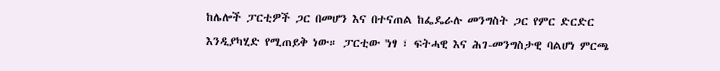ከሌሎች ፓርቲዎች ጋር በመሆን እና በተናጠል ከፌዴራሉ መንግስት ጋር የምር ድርድር እንዲያካሂድ የሚጠይቅ ነው። ፓርቲው 'ነፃ ፣ ፍትሓዊ እና ሕገ-መንግስታዊ ባልሆነ ምርጫ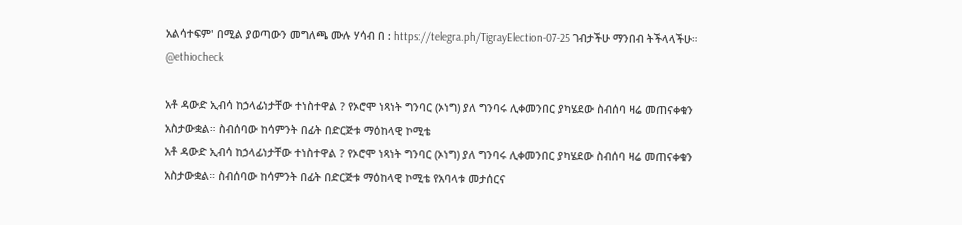አልሳተፍም' በሚል ያወጣውን መግለጫ ሙሉ ሃሳብ በ : https://telegra.ph/TigrayElection-07-25 ገብታችሁ ማንበብ ትችላላችሁ። @ethiocheck

አቶ ዳውድ ኢብሳ ከኃላፊነታቸው ተነስተዋል ? የኦሮሞ ነጻነት ግንባር (ኦነግ) ያለ ግንባሩ ሊቀመንበር ያካሄደው ስብሰባ ዛሬ መጠናቀቁን አስታውቋል። ስብሰባው ከሳምንት በፊት በድርጅቱ ማዕከላዊ ኮሚቴ
አቶ ዳውድ ኢብሳ ከኃላፊነታቸው ተነስተዋል ? የኦሮሞ ነጻነት ግንባር (ኦነግ) ያለ ግንባሩ ሊቀመንበር ያካሄደው ስብሰባ ዛሬ መጠናቀቁን አስታውቋል። ስብሰባው ከሳምንት በፊት በድርጅቱ ማዕከላዊ ኮሚቴ የአባላቱ መታሰርና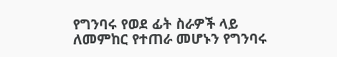የግንባሩ የወደ ፊት ስራዎች ላይ ለመምከር የተጠራ መሆኑን የግንባሩ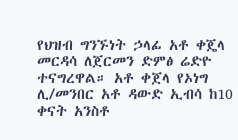የህዝብ ግንኙነት ኃላፊ አቶ ቀጄላ መርዳሳ ለጀርመን ድምፅ ሬድዮ ተናግረዋል። አቶ ቀጀላ የኦነግ ሊ/መንበር አቶ ዳውድ ኢብሳ ከ10 ቀናት አንስቶ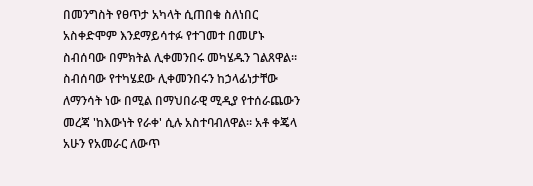በመንግስት የፀጥታ አካላት ሲጠበቁ ስለነበር አስቀድሞም እንደማይሳተፉ የተገመተ በመሆኑ ስብሰባው በምክትል ሊቀመንበሩ መካሄዱን ገልጸዋል። ስብሰባው የተካሄደው ሊቀመንበሩን ከኃላፊነታቸው ለማንሳት ነው በሚል በማህበራዊ ሚዲያ የተሰራጨውን መረጃ 'ከእውነት የራቀ' ሲሉ አስተባብለዋል። አቶ ቀጄላ አሁን የአመራር ለውጥ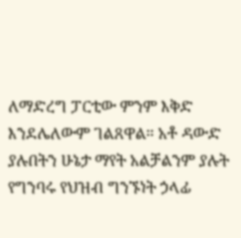ለማድረግ ፓርቲው ምንም እቅድ እንደሌለውም ገልጸዋል። አቶ ዳውድ ያሉበትን ሁኔታ ማየት አልቻልንም ያሉት የግንባሩ የህዝብ ግንኙነት ኃላፊ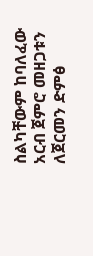ስልካቸውም ከባለፈው አርብ ጀምሮ መዘጋቱን ለጀርመን ድምፅ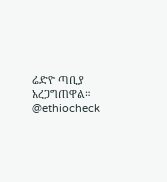ሬድዮ ጣቢያ አረጋግጠዋል። @ethiocheck